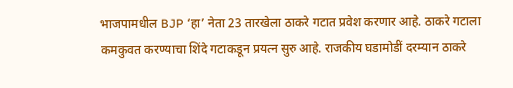भाजपामधील BJP ‘हा’ नेता 23 तारखेला ठाकरे गटात प्रवेश करणार आहे. ठाकरे गटाला कमकुवत करण्याचा शिंदे गटाकडून प्रयत्न सुरु आहे. राजकीय घडामोडीं दरम्यान ठाकरे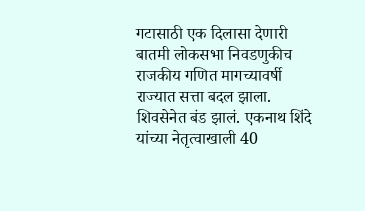गटासाठी एक दिलासा देणारी बातमी लोकसभा निवडणुकीच राजकीय गणित मागच्यावर्षी राज्यात सत्ता बदल झाला. शिवसेनेत बंड झालं. एकनाथ शिंदे यांच्या नेतृत्वाखाली 40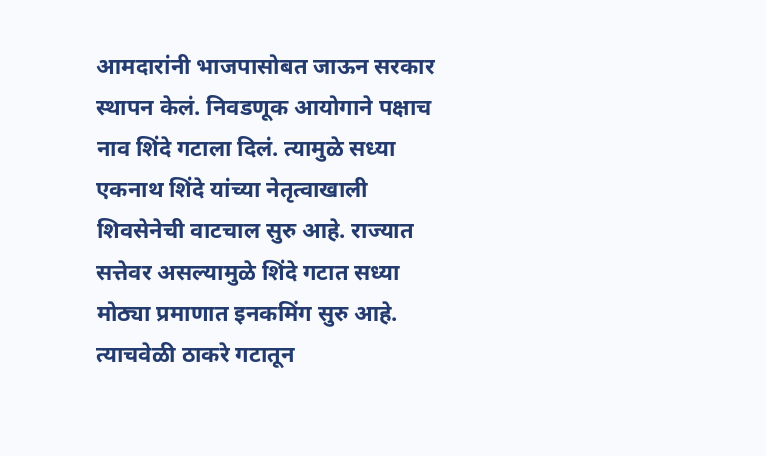आमदारांनी भाजपासोबत जाऊन सरकार स्थापन केलं. निवडणूक आयोगाने पक्षाच नाव शिंदे गटाला दिलं. त्यामुळे सध्या एकनाथ शिंदे यांच्या नेतृत्वाखाली शिवसेनेची वाटचाल सुरु आहे. राज्यात सत्तेवर असल्यामुळे शिंदे गटात सध्या मोठ्या प्रमाणात इनकमिंग सुरु आहे. त्याचवेळी ठाकरे गटातून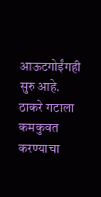आऊटगोईंगही सुरु आहे. ठाकरे गटाला कमकुवत करण्याचा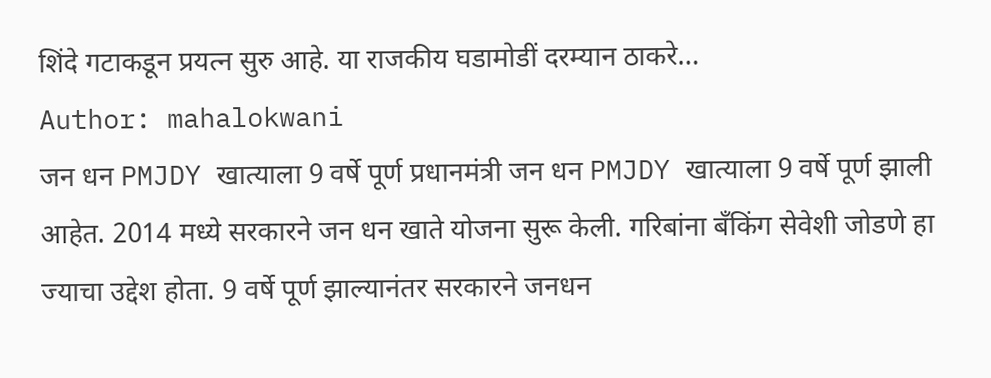शिंदे गटाकडून प्रयत्न सुरु आहे. या राजकीय घडामोडीं दरम्यान ठाकरे…
Author: mahalokwani
जन धन PMJDY खात्याला 9 वर्षे पूर्ण प्रधानमंत्री जन धन PMJDY खात्याला 9 वर्षे पूर्ण झाली आहेत. 2014 मध्ये सरकारने जन धन खाते योजना सुरू केली. गरिबांना बँकिंग सेवेशी जोडणे हा ज्याचा उद्देश होता. 9 वर्षे पूर्ण झाल्यानंतर सरकारने जनधन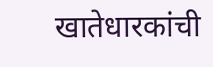खातेधारकांची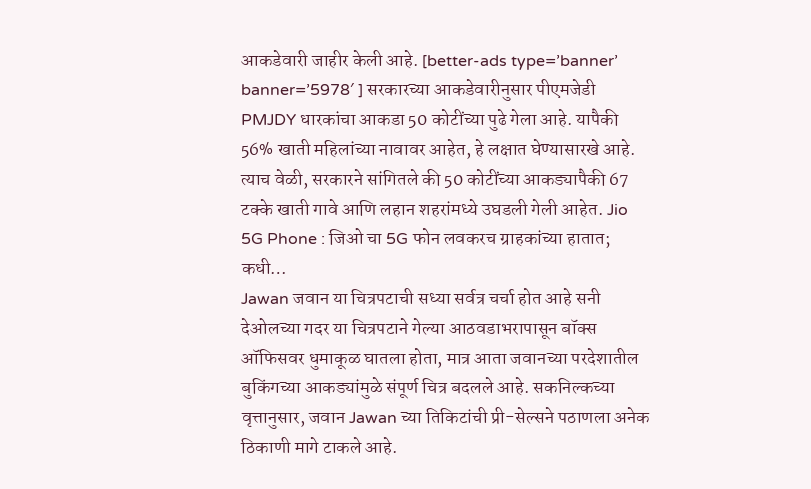आकडेवारी जाहीर केली आहे. [better-ads type=’banner’ banner=’5978′ ] सरकारच्या आकडेवारीनुसार पीएमजेडी PMJDY धारकांचा आकडा 50 कोटींच्या पुढे गेला आहे. यापैकी 56% खाती महिलांच्या नावावर आहेत, हे लक्षात घेण्यासारखे आहे. त्याच वेळी, सरकारने सांगितले की 50 कोटींच्या आकड्यापैकी 67 टक्के खाती गावे आणि लहान शहरांमध्ये उघडली गेली आहेत. Jio 5G Phone : जिओ चा 5G फोन लवकरच ग्राहकांच्या हातात; कधी…
Jawan जवान या चित्रपटाची सध्या सर्वत्र चर्चा होत आहे सनी देओलच्या गदर या चित्रपटाने गेल्या आठवडाभरापासून बॉक्स ऑफिसवर धुमाकूळ घातला होता, मात्र आता जवानच्या परदेशातील बुकिंगच्या आकड्यांमुळे संपूर्ण चित्र बदलले आहे. सकनिल्कच्या वृत्तानुसार, जवान Jawan च्या तिकिटांची प्री-सेल्सने पठाणला अनेक ठिकाणी मागे टाकले आहे.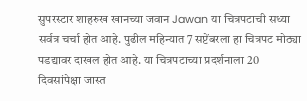सुपरस्टार शाहरुख खानच्या जवान Jawan या चित्रपटाची सध्या सर्वत्र चर्चा होत आहे. पुढील महिन्यात 7 सप्टेंबरला हा चित्रपट मोठ्या पडद्यावर दाखल होत आहे. या चित्रपटाच्या प्रदर्शनाला 20 दिवसांपेक्षा जास्त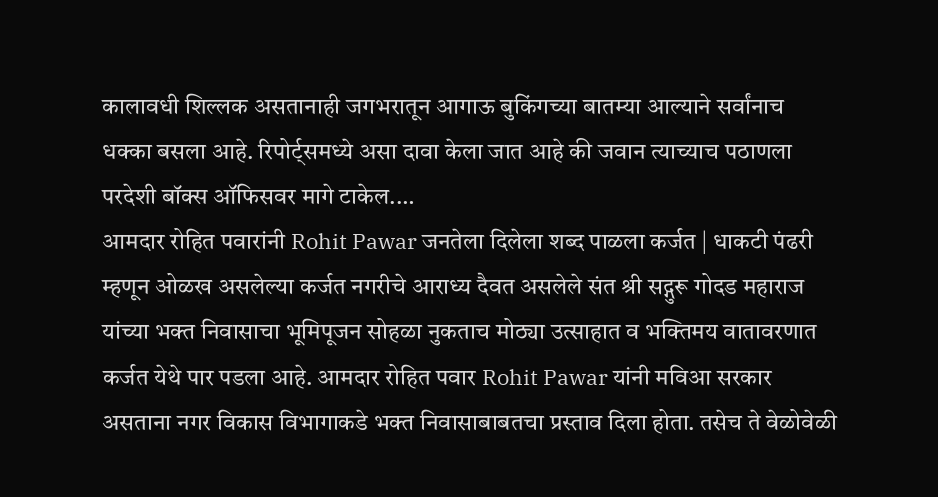कालावधी शिल्लक असतानाही जगभरातून आगाऊ बुकिंगच्या बातम्या आल्याने सर्वांनाच धक्का बसला आहे. रिपोर्ट्समध्ये असा दावा केला जात आहे की जवान त्याच्याच पठाणला परदेशी बॉक्स ऑफिसवर मागे टाकेल.…
आमदार रोहित पवारांनी Rohit Pawar जनतेला दिलेला शब्द पाळला कर्जत | धाकटी पंढरी म्हणून ओळख असलेल्या कर्जत नगरीचे आराध्य दैवत असलेले संत श्री सद्गुरू गोदड महाराज यांच्या भक्त निवासाचा भूमिपूजन सोहळा नुकताच मोठ्या उत्साहात व भक्तिमय वातावरणात कर्जत येथे पार पडला आहे. आमदार रोहित पवार Rohit Pawar यांनी मविआ सरकार असताना नगर विकास विभागाकडे भक्त निवासाबाबतचा प्रस्ताव दिला होता. तसेच ते वेळोवेळी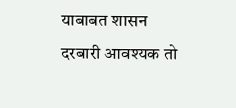याबाबत शासन दरबारी आवश्यक तो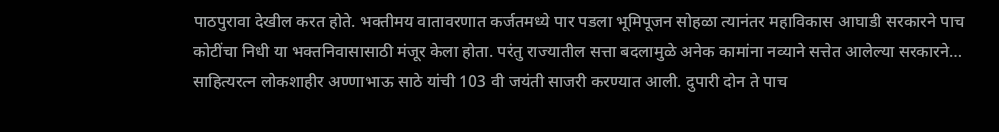पाठपुरावा देखील करत होते. भक्तीमय वातावरणात कर्जतमध्ये पार पडला भूमिपूजन सोहळा त्यानंतर महाविकास आघाडी सरकारने पाच कोटींचा निधी या भक्तनिवासासाठी मंजूर केला होता. परंतु राज्यातील सत्ता बदलामुळे अनेक कामांना नव्याने सत्तेत आलेल्या सरकारने…
साहित्यरत्न लोकशाहीर अण्णाभाऊ साठे यांची 103 वी जयंती साजरी करण्यात आली. दुपारी दोन ते पाच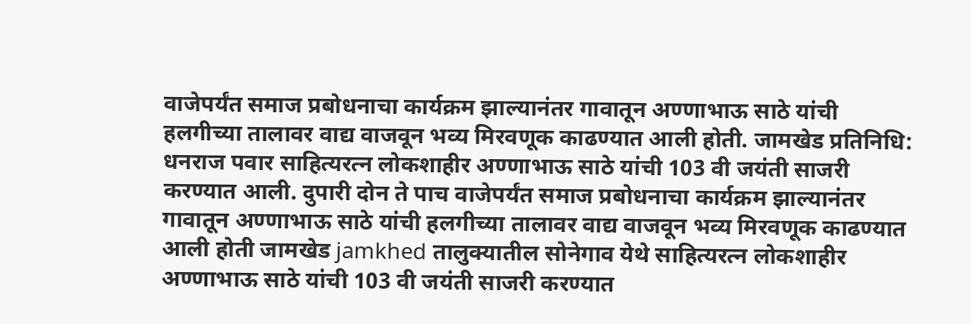वाजेपर्यंत समाज प्रबोधनाचा कार्यक्रम झाल्यानंतर गावातून अण्णाभाऊ साठे यांची हलगीच्या तालावर वाद्य वाजवून भव्य मिरवणूक काढण्यात आली होती. जामखेड प्रतिनिधि: धनराज पवार साहित्यरत्न लोकशाहीर अण्णाभाऊ साठे यांची 103 वी जयंती साजरी करण्यात आली. दुपारी दोन ते पाच वाजेपर्यंत समाज प्रबोधनाचा कार्यक्रम झाल्यानंतर गावातून अण्णाभाऊ साठे यांची हलगीच्या तालावर वाद्य वाजवून भव्य मिरवणूक काढण्यात आली होती जामखेड jamkhed तालुक्यातील सोनेगाव येथे साहित्यरत्न लोकशाहीर अण्णाभाऊ साठे यांची 103 वी जयंती साजरी करण्यात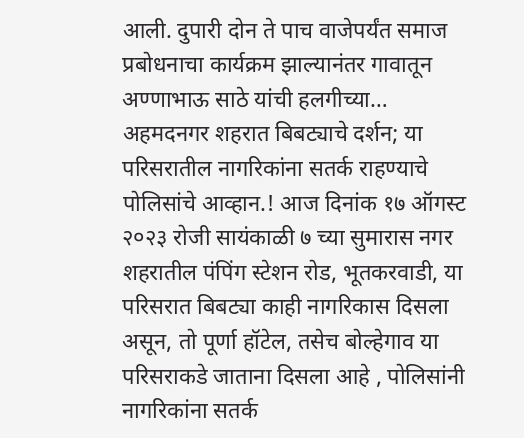आली. दुपारी दोन ते पाच वाजेपर्यंत समाज प्रबोधनाचा कार्यक्रम झाल्यानंतर गावातून अण्णाभाऊ साठे यांची हलगीच्या…
अहमदनगर शहरात बिबट्याचे दर्शन; या परिसरातील नागरिकांना सतर्क राहण्याचे पोलिसांचे आव्हान.! आज दिनांक १७ ऑगस्ट २०२३ रोजी सायंकाळी ७ च्या सुमारास नगर शहरातील पंपिंग स्टेशन रोड, भूतकरवाडी, या परिसरात बिबट्या काही नागरिकास दिसला असून, तो पूर्णा हॉटेल, तसेच बोल्हेगाव या परिसराकडे जाताना दिसला आहे , पोलिसांनी नागरिकांना सतर्क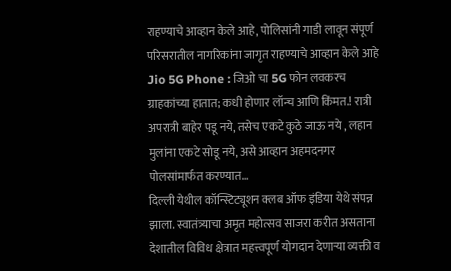राहण्याचे आव्हान केले आहे, पोलिसांनी गाडी लावून संपूर्ण परिसरातील नागरिकांना जागृत राहण्याचे आव्हान केले आहे Jio 5G Phone : जिओ चा 5G फोन लवकरच ग्राहकांच्या हातात; कधी होणार लॉन्च आणि किंमत.! रात्री अपरात्री बाहेर पडू नये, तसेच एकटे कुठे जाऊ नये , लहान मुलांना एकटे सोडू नये, असे आव्हान अहमदनगर पोलसांमार्फत करण्यात…
दिल्ली येथील कॉन्स्टिट्यूशन क्लब ऑफ इंडिया येथे संपन्न झाला. स्वातंत्र्याचा अमृत महोत्सव साजरा करीत असताना देशातील विविध क्षेत्रात महत्त्वपूर्ण योगदान देणाऱ्या व्यक्ती व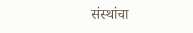संस्थांचा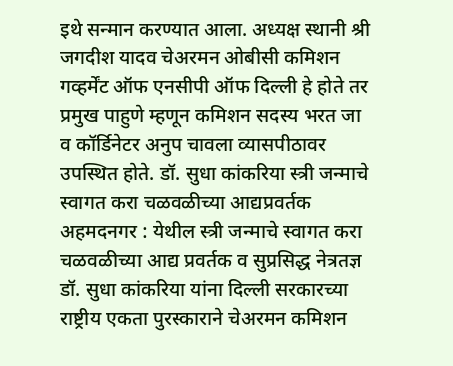इथे सन्मान करण्यात आला. अध्यक्ष स्थानी श्री जगदीश यादव चेअरमन ओबीसी कमिशन गव्हर्मेंट ऑफ एनसीपी ऑफ दिल्ली हे होते तर प्रमुख पाहुणे म्हणून कमिशन सदस्य भरत जा व कॉर्डिनेटर अनुप चावला व्यासपीठावर उपस्थित होते. डॉ. सुधा कांकरिया स्त्री जन्माचे स्वागत करा चळवळीच्या आद्यप्रवर्तक अहमदनगर : येथील स्त्री जन्माचे स्वागत करा चळवळीच्या आद्य प्रवर्तक व सुप्रसिद्ध नेत्रतज्ञ डॉ. सुधा कांकरिया यांना दिल्ली सरकारच्या राष्ट्रीय एकता पुरस्काराने चेअरमन कमिशन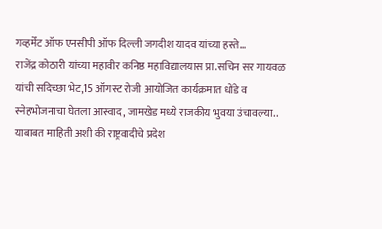गव्हर्मेंट ऑफ एनसीपी ऑफ दिल्ली जगदीश यादव यांच्या हस्ते…
राजेंद्र कोठारी यांच्या महावीर कनिष्ठ महाविद्यालयास प्रा.सचिन सर गायवळ यांची सदिच्छा भेट,15 ऑगस्ट रोजी आयोजित कार्यक्रमात धोंडे व स्नेहभोजनाचा घेतला आस्वाद, जामखेड मध्ये राजकीय भुवया उंचावल्या.. याबाबत माहिती अशी की राष्ट्रवादीचे प्रदेश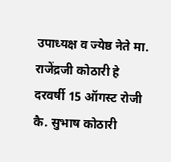उपाध्यक्ष व ज्येष्ठ नेते मा. राजेंद्रजी कोठारी हे दरवर्षी 15 ऑगस्ट रोजी कै. सुभाष कोठारी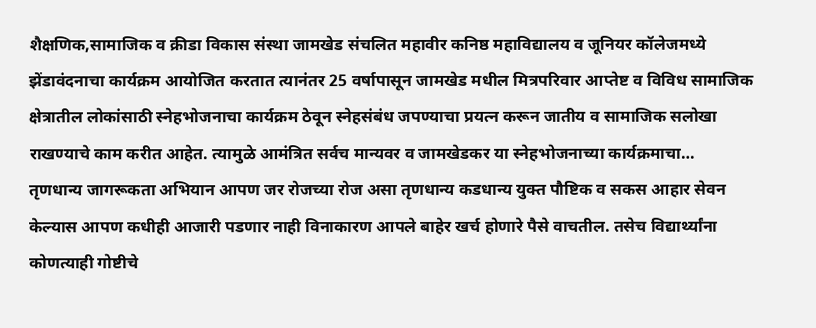शैक्षणिक,सामाजिक व क्रीडा विकास संस्था जामखेड संचलित महावीर कनिष्ठ महाविद्यालय व जूनियर कॉलेजमध्ये झेंडावंदनाचा कार्यक्रम आयोजित करतात त्यानंतर 25 वर्षापासून जामखेड मधील मित्रपरिवार आप्तेष्ट व विविध सामाजिक क्षेत्रातील लोकांसाठी स्नेहभोजनाचा कार्यक्रम ठेवून स्नेहसंबंध जपण्याचा प्रयत्न करून जातीय व सामाजिक सलोखा राखण्याचे काम करीत आहेत. त्यामुळे आमंत्रित सर्वच मान्यवर व जामखेडकर या स्नेहभोजनाच्या कार्यक्रमाचा…
तृणधान्य जागरूकता अभियान आपण जर रोजच्या रोज असा तृणधान्य कडधान्य युक्त पौष्टिक व सकस आहार सेवन केल्यास आपण कधीही आजारी पडणार नाही विनाकारण आपले बाहेर खर्च होणारे पैसे वाचतील. तसेच विद्यार्थ्यांना कोणत्याही गोष्टीचे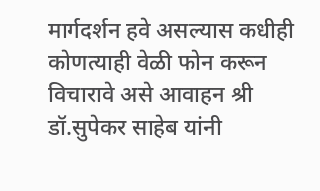मार्गदर्शन हवे असल्यास कधीही कोणत्याही वेळी फोन करून विचारावे असे आवाहन श्री डॉ.सुपेकर साहेब यांनी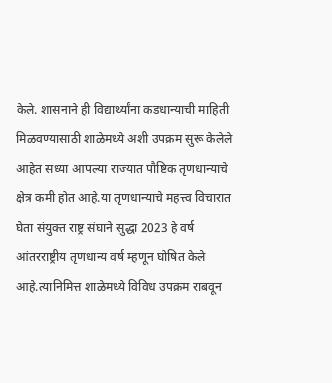केले. शासनाने ही विद्यार्थ्यांना कडधान्याची माहिती मिळवण्यासाठी शाळेमध्ये अशी उपक्रम सुरू केलेले आहेत सध्या आपल्या राज्यात पौष्टिक तृणधान्याचे क्षेत्र कमी होत आहे.या तृणधान्याचे महत्त्व विचारात घेता संयुक्त राष्ट्र संघाने सुद्धा 2023 हे वर्ष आंतरराष्ट्रीय तृणधान्य वर्ष म्हणून घोषित केले आहे.त्यानिमित्त शाळेमध्ये विविध उपक्रम राबवून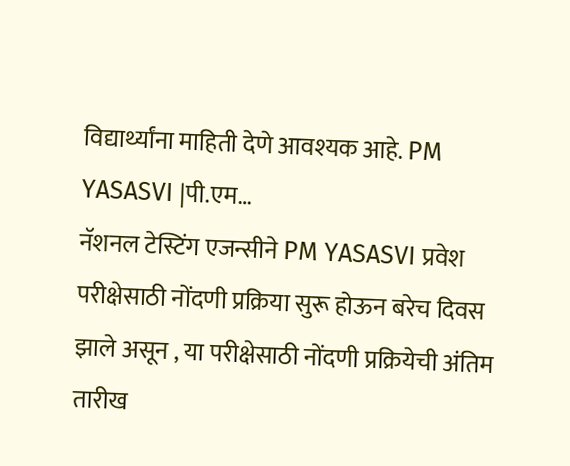विद्यार्थ्यांना माहिती देणे आवश्यक आहे. PM YASASVI |पी.एम…
नॅशनल टेस्टिंग एजन्सीने PM YASASVI प्रवेश परीक्षेसाठी नोंदणी प्रक्रिया सुरू होऊन बरेच दिवस झाले असून , या परीक्षेसाठी नोंदणी प्रक्रियेची अंतिम तारीख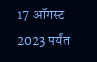17 ऑगस्ट 2023 पर्यंत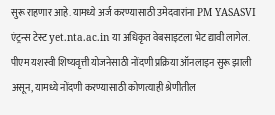सुरू राहणार आहे. यामध्ये अर्ज करण्यासाठी उमेदवारांना PM YASASVI एंट्रन्स टेस्ट yet.nta.ac.in या अधिकृत वेबसाइटला भेट द्यावी लागेल. पीएम यशस्वी शिष्यवृत्ती योजनेसाठी नोंदणी प्रक्रिया ऑनलाइन सुरू झाली असून, यामध्ये नोंदणी करण्यासाठी कोणत्याही श्रेणीतील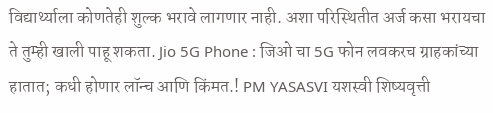विद्यार्थ्याला कोणतेही शुल्क भरावे लागणार नाही. अशा परिस्थितीत अर्ज कसा भरायचा ते तुम्ही खाली पाहू शकता. Jio 5G Phone : जिओ चा 5G फोन लवकरच ग्राहकांच्या हातात; कधी होणार लॉन्च आणि किंमत.! PM YASASVI यशस्वी शिष्यवृत्ती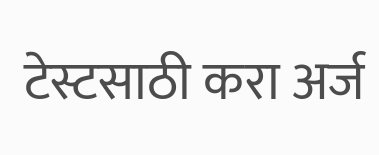टेस्टसाठी करा अर्ज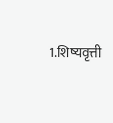1.शिष्यवृत्ती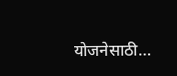योजनेसाठी…